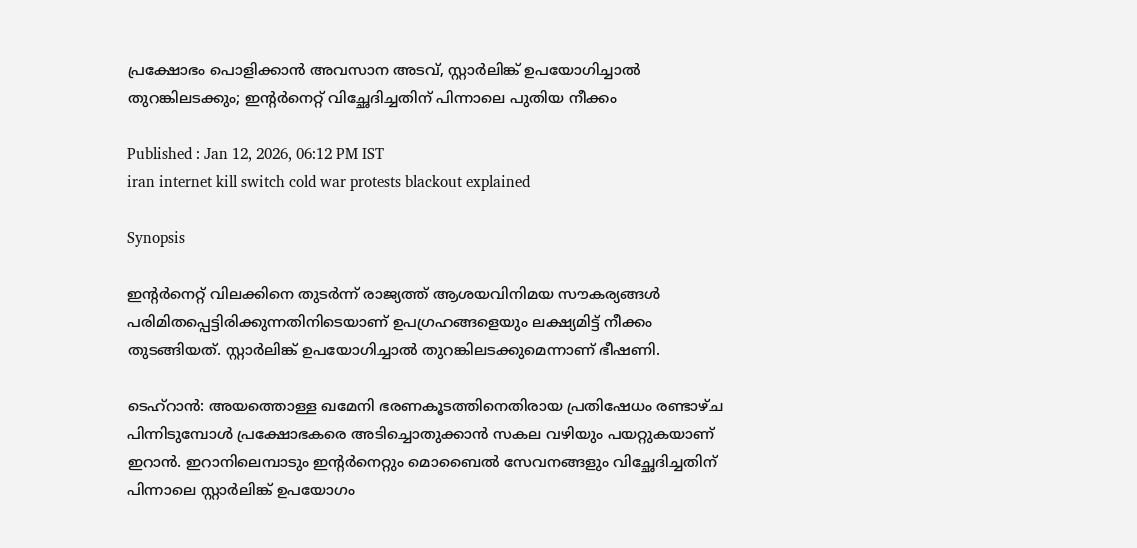പ്രക്ഷോഭം പൊളിക്കാൻ അവസാന അടവ്, സ്റ്റാർലിങ്ക് ഉപയോഗിച്ചാൽ തുറങ്കിലടക്കും; ഇന്‍റ‍ർനെറ്റ് വിച്ഛേദിച്ചതിന് പിന്നാലെ പുതിയ നീക്കം

Published : Jan 12, 2026, 06:12 PM IST
iran internet kill switch cold war protests blackout explained

Synopsis

ഇന്റർനെറ്റ് വിലക്കിനെ തുടർന്ന് രാജ്യത്ത് ആശയവിനിമയ സൗകര്യങ്ങൾ പരിമിതപ്പെട്ടിരിക്കുന്നതിനിടെയാണ് ഉപഗ്രഹങ്ങളെയും ലക്ഷ്യമിട്ട് നീക്കം തുടങ്ങിയത്. സ്റ്റാർലിങ്ക് ഉപയോഗിച്ചാൽ തുറങ്കിലടക്കുമെന്നാണ് ഭീഷണി.

ടെഹ്‌റാൻ: അയത്തൊള്ള ഖമേനി ഭരണകൂടത്തിനെതിരായ പ്രതിഷേധം രണ്ടാഴ്ച പിന്നിടുമ്പോൾ പ്രക്ഷോഭകരെ അടിച്ചൊതുക്കാൻ സകല വഴിയും പയറ്റുകയാണ് ഇറാൻ. ഇറാനിലെമ്പാടും ഇന്‍റർനെറ്റും മൊബൈൽ സേവനങ്ങളും വിച്ഛേദിച്ചതിന് പിന്നാലെ സ്റ്റാർലിങ്ക് ഉപയോഗം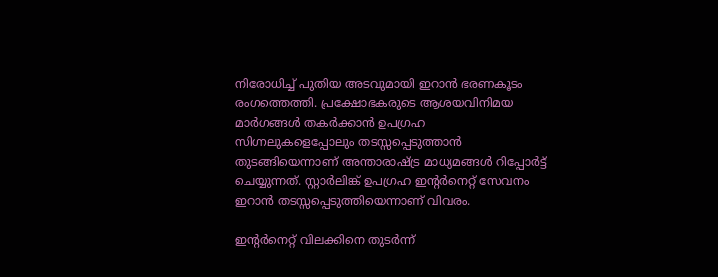നിരോധിച്ച് പുതിയ അടവുമായി ഇറാൻ ഭരണകൂടം രംഗത്തെത്തി. പ്രക്ഷോഭകരുടെ ആശയവിനിമയ മാർഗങ്ങൾ തകർക്കാൻ ഉപഗ്രഹ സിഗ്നലുകളെപ്പോലും തടസ്സപ്പെടുത്താൻ തുടങ്ങിയെന്നാണ് അന്താരാഷ്ട്ര മാധ്യമങ്ങൾ റിപ്പോർട്ട് ചെയ്യുന്നത്. സ്റ്റാർലിങ്ക് ഉപഗ്രഹ ഇന്റർനെറ്റ് സേവനം ഇറാൻ തടസ്സപ്പെടുത്തിയെന്നാണ് വിവരം.

ഇന്റർനെറ്റ് വിലക്കിനെ തുടർന്ന്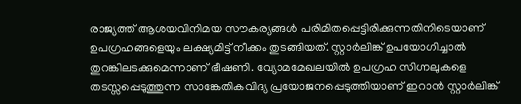രാജ്യത്ത് ആശയവിനിമയ സൗകര്യങ്ങൾ പരിമിതപ്പെട്ടിരിക്കുന്നതിനിടെയാണ് ഉപഗ്രഹങ്ങളെയും ലക്ഷ്യമിട്ട് നീക്കം തുടങ്ങിയത്. സ്റ്റാർലിങ്ക് ഉപയോഗിച്ചാൽ തുറങ്കിലടക്കുമെന്നാണ് ഭീഷണി. വ്യോമമേഖലയിൽ ഉപഗ്രഹ സിഗ്നലുകളെ തടസ്സപ്പെടുത്തുന്ന സാങ്കേതികവിദ്യ പ്രയോജനപ്പെടുത്തിയാണ് ഇറാൻ സ്റ്റാർലിങ്ക്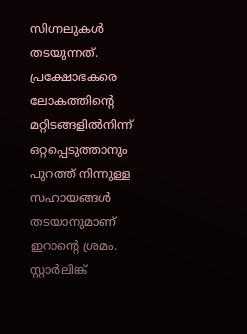സിഗ്നലുകൾ തടയുന്നത്. പ്രക്ഷോഭകരെ ലോകത്തിന്റെ മറ്റിടങ്ങളിൽനിന്ന് ഒറ്റപ്പെടുത്താനും പുറത്ത് നിന്നുള്ള സഹായങ്ങൾ തടയാനുമാണ് ഇറാന്‍റെ ശ്രമം. സ്റ്റാർലിങ്ക്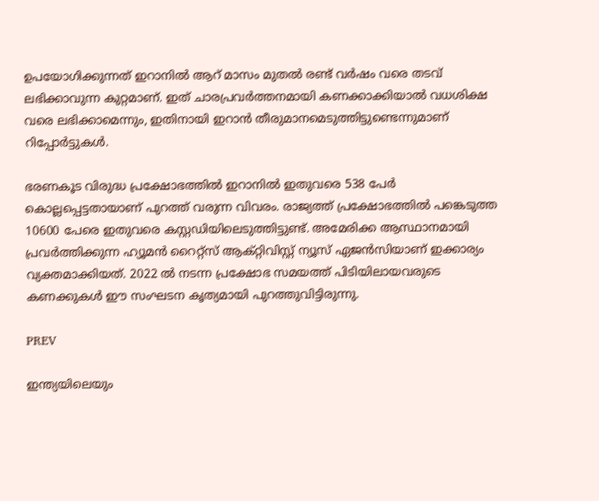ഉപയോഗിക്കുന്നത് ഇറാനിൽ ആറ് മാസം മുതൽ രണ്ട് വർഷം വരെ തടവ് ലഭിക്കാവുന്ന കുറ്റമാണ്. ഇത് ചാരപ്രവർത്തനമായി കണക്കാക്കിയാൽ വധശിക്ഷ വരെ ലഭിക്കാമെന്നും, ഇതിനായി ഇറാൻ തീരുമാനമെടുത്തിട്ടുണ്ടെന്നുമാണ് റിപ്പോർട്ടുകൾ.

ഭരണകൂട വിരുദ്ധ പ്രക്ഷോഭത്തിൽ ഇറാനിൽ ഇതുവരെ 538 പേർ കൊല്ലപ്പെട്ടതായാണ് പുറത്ത് വരുന്ന വിവരം. രാജ്യത്ത് പ്രക്ഷോഭത്തിൽ പങ്കെടുത്ത 10600 പേരെ ഇതുവരെ കസ്റ്റഡിയിലെടുത്തിട്ടുണ്ട്. അമേരിക്ക ആസ്ഥാനമായി പ്രവർത്തിക്കുന്ന ഹ്യൂമൻ റൈറ്റ്സ് ആക്റ്റിവിസ്റ്റ് ന്യൂസ് ഏജൻസിയാണ് ഇക്കാര്യം വ്യക്തമാക്കിയത്. 2022 ൽ നടന്ന പ്രക്ഷോഭ സമയത്ത് പിടിയിലായവരുടെ കണക്കുകൾ ഈ സംഘടന കൃത്യമായി പുറത്തുവിട്ടിരുന്നു.

PREV

ഇന്ത്യയിലെയും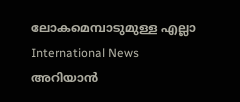ലോകമെമ്പാടുമുള്ള എല്ലാ International News അറിയാൻ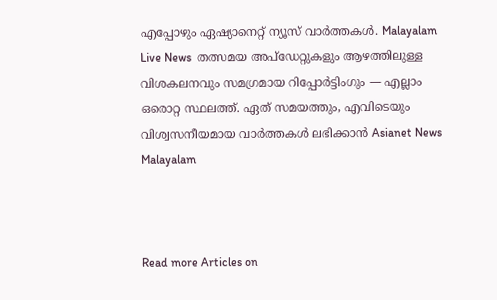എപ്പോഴും ഏഷ്യാനെറ്റ് ന്യൂസ് വാർത്തകൾ. Malayalam Live News  തത്സമയ അപ്‌ഡേറ്റുകളും ആഴത്തിലുള്ള വിശകലനവും സമഗ്രമായ റിപ്പോർട്ടിംഗും — എല്ലാം ഒരൊറ്റ സ്ഥലത്ത്. ഏത് സമയത്തും, എവിടെയും വിശ്വസനീയമായ വാർത്തകൾ ലഭിക്കാൻ Asianet News Malayalam



Read more Articles on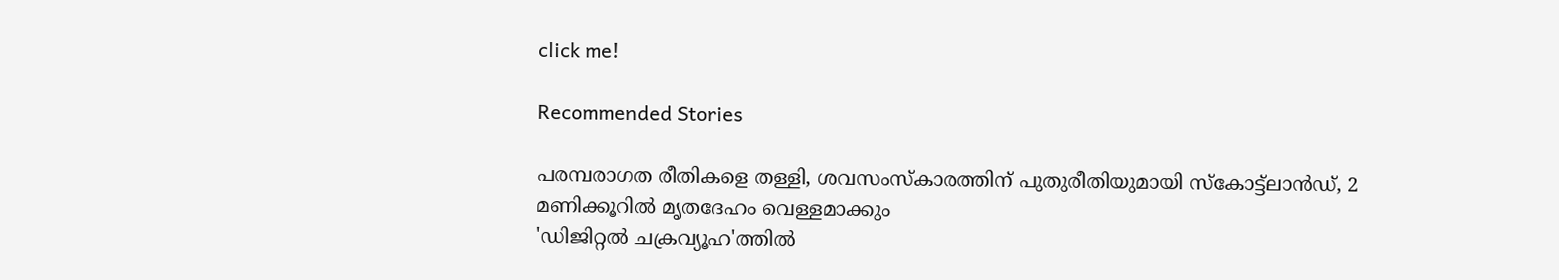click me!

Recommended Stories

പരമ്പരാഗത രീതികളെ തള്ളി, ശവസംസ്കാരത്തിന് പുതുരീതിയുമായി സ്കോട്ട്ലാൻഡ്, 2 മണിക്കൂറിൽ മൃതദേഹം വെള്ളമാക്കും
'ഡിജിറ്റൽ ചക്രവ്യൂഹ'ത്തിൽ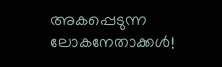അകപ്പെടുന്ന ലോകനേതാക്കൾ!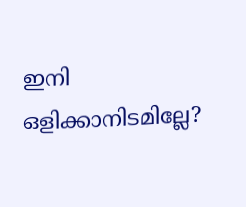ഇനി ഒളിക്കാനിടമില്ലേ?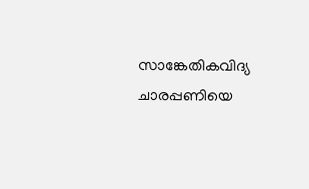സാങ്കേതികവിദ്യ ചാരപ്പണിയെ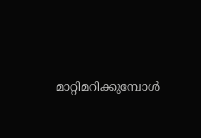മാറ്റിമറിക്കുമ്പോൾ